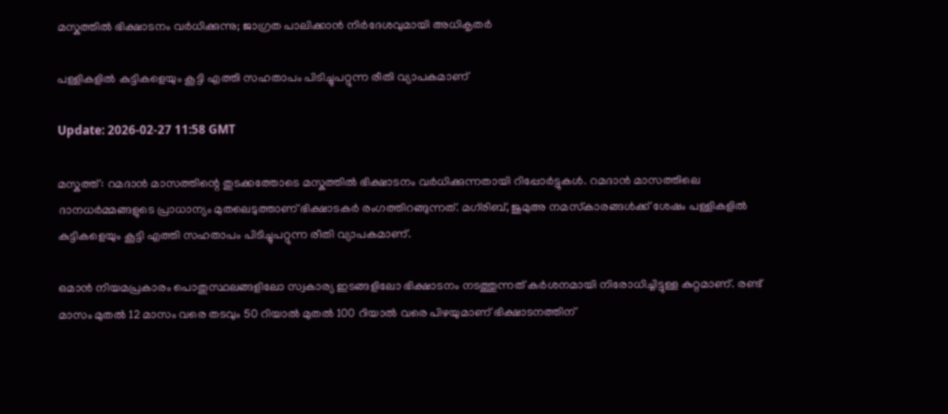മസ്കത്തിൽ ഭിക്ഷാടനം വർധിക്കുന്നു; ജാഗ്രത പാലിക്കാൻ നിർദേശവുമായി അധികൃതർ

പള്ളികളിൽ കുട്ടികളെയും കൂട്ടി എത്തി സഹതാപം പിടിച്ചുപറ്റുന്ന രീതി വ്യാപകമാണ്

Update: 2026-02-27 11:58 GMT

മസ്കത്ത്: റമദാൻ മാസത്തിന്റെ തുടക്കത്തോടെ മസ്കത്തിൽ ഭിക്ഷാടനം വർധിക്കുന്നതായി റിപ്പോർട്ടുകൾ. റമദാൻ മാസത്തിലെ ദാനധർമ്മങ്ങളുടെ പ്രാധാന്യം മുതലെടുത്താണ് ഭിക്ഷാടകർ രംഗത്തിറങ്ങുന്നത്. മഗ്‌രിബ്, ജുമുഅ നമസ്‌കാരങ്ങൾക്ക് ശേഷം പള്ളികളിൽ കുട്ടികളെയും കൂട്ടി എത്തി സഹതാപം പിടിച്ചുപറ്റുന്ന രീതി വ്യാപകമാണ്.

ഒമാൻ നിയമപ്രകാരം പൊതുസ്ഥലങ്ങളിലോ സ്വകാര്യ ഇടങ്ങളിലോ ഭിക്ഷാടനം നടത്തുന്നത് കർശനമായി നിരോധിച്ചിട്ടുള്ള കുറ്റമാണ്. രണ്ട് മാസം മുതൽ 12 മാസം വരെ തടവും 50 റിയാൽ മുതൽ 100 റിയാൽ വരെ പിഴയുമാണ് ഭിക്ഷാടനത്തിന്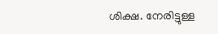ശിക്ഷ. നേരിട്ടുള്ള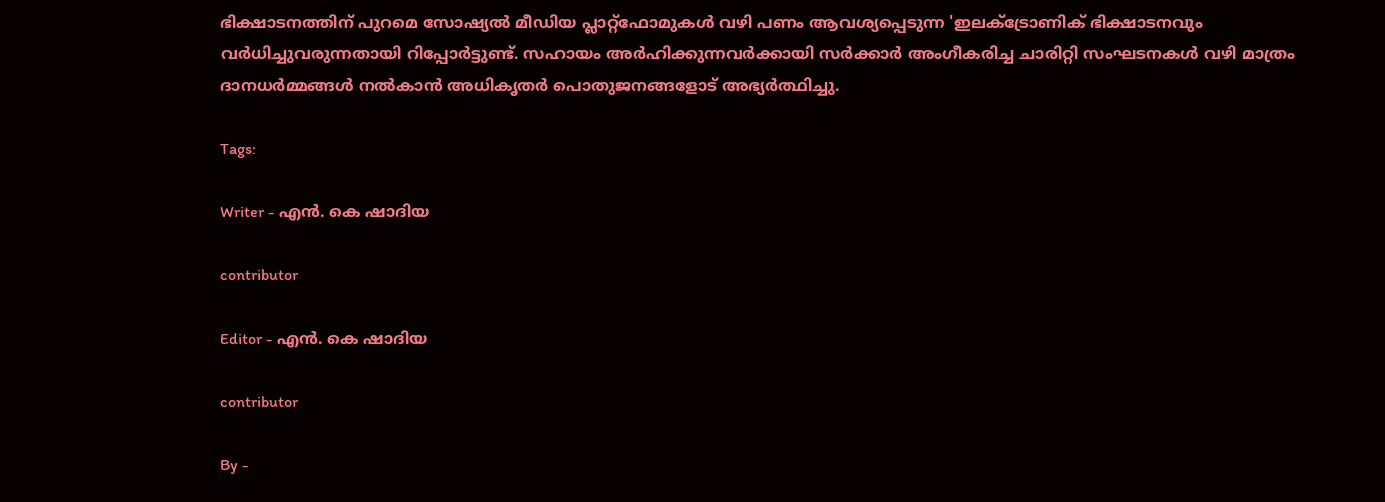ഭിക്ഷാടനത്തിന് പുറമെ സോഷ്യൽ മീഡിയ പ്ലാറ്റ്‌ഫോമുകൾ വഴി പണം ആവശ്യപ്പെടുന്ന 'ഇലക്ട്രോണിക് ഭിക്ഷാടനവും വർധിച്ചുവരുന്നതായി റിപ്പോർട്ടുണ്ട്. സഹായം അർഹിക്കുന്നവർക്കായി സർക്കാർ അംഗീകരിച്ച ചാരിറ്റി സംഘടനകൾ വഴി മാത്രം ദാനധർമ്മങ്ങൾ നൽകാൻ അധികൃതർ പൊതുജനങ്ങളോട് അഭ്യർത്ഥിച്ചു.

Tags:

Writer - എൻ. കെ ഷാദിയ

contributor

Editor - എൻ. കെ ഷാദിയ

contributor

By -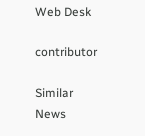Web Desk

contributor

Similar News